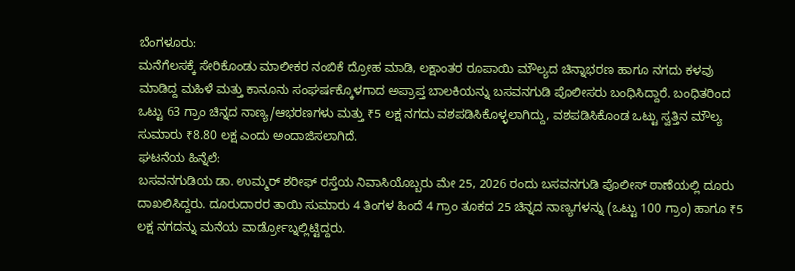ಬೆಂಗಳೂರು:
ಮನೆಗೆಲಸಕ್ಕೆ ಸೇರಿಕೊಂಡು ಮಾಲೀಕರ ನಂಬಿಕೆ ದ್ರೋಹ ಮಾಡಿ, ಲಕ್ಷಾಂತರ ರೂಪಾಯಿ ಮೌಲ್ಯದ ಚಿನ್ನಾಭರಣ ಹಾಗೂ ನಗದು ಕಳವು ಮಾಡಿದ್ದ ಮಹಿಳೆ ಮತ್ತು ಕಾನೂನು ಸಂಘರ್ಷಕ್ಕೊಳಗಾದ ಅಪ್ರಾಪ್ತ ಬಾಲಕಿಯನ್ನು ಬಸವನಗುಡಿ ಪೊಲೀಸರು ಬಂಧಿಸಿದ್ದಾರೆ. ಬಂಧಿತರಿಂದ ಒಟ್ಟು 63 ಗ್ರಾಂ ಚಿನ್ನದ ನಾಣ್ಯ/ಆಭರಣಗಳು ಮತ್ತು ₹5 ಲಕ್ಷ ನಗದು ವಶಪಡಿಸಿಕೊಳ್ಳಲಾಗಿದ್ದು, ವಶಪಡಿಸಿಕೊಂಡ ಒಟ್ಟು ಸ್ವತ್ತಿನ ಮೌಲ್ಯ ಸುಮಾರು ₹8.80 ಲಕ್ಷ ಎಂದು ಅಂದಾಜಿಸಲಾಗಿದೆ.
ಘಟನೆಯ ಹಿನ್ನೆಲೆ:
ಬಸವನಗುಡಿಯ ಡಾ. ಉಮ್ಮರ್ ಶರೀಫ್ ರಸ್ತೆಯ ನಿವಾಸಿಯೊಬ್ಬರು ಮೇ 25, 2026 ರಂದು ಬಸವನಗುಡಿ ಪೊಲೀಸ್ ಠಾಣೆಯಲ್ಲಿ ದೂರು ದಾಖಲಿಸಿದ್ದರು. ದೂರುದಾರರ ತಾಯಿ ಸುಮಾರು 4 ತಿಂಗಳ ಹಿಂದೆ 4 ಗ್ರಾಂ ತೂಕದ 25 ಚಿನ್ನದ ನಾಣ್ಯಗಳನ್ನು (ಒಟ್ಟು 100 ಗ್ರಾಂ) ಹಾಗೂ ₹5 ಲಕ್ಷ ನಗದನ್ನು ಮನೆಯ ವಾರ್ಡ್ರೋಬ್ನಲ್ಲಿಟ್ಟಿದ್ದರು.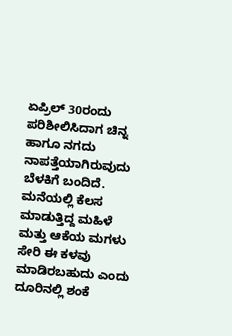ಏಪ್ರಿಲ್ 30ರಂದು ಪರಿಶೀಲಿಸಿದಾಗ ಚಿನ್ನ ಹಾಗೂ ನಗದು ನಾಪತ್ತೆಯಾಗಿರುವುದು ಬೆಳಕಿಗೆ ಬಂದಿದೆ. ಮನೆಯಲ್ಲಿ ಕೆಲಸ ಮಾಡುತ್ತಿದ್ದ ಮಹಿಳೆ ಮತ್ತು ಆಕೆಯ ಮಗಳು ಸೇರಿ ಈ ಕಳವು ಮಾಡಿರಬಹುದು ಎಂದು ದೂರಿನಲ್ಲಿ ಶಂಕೆ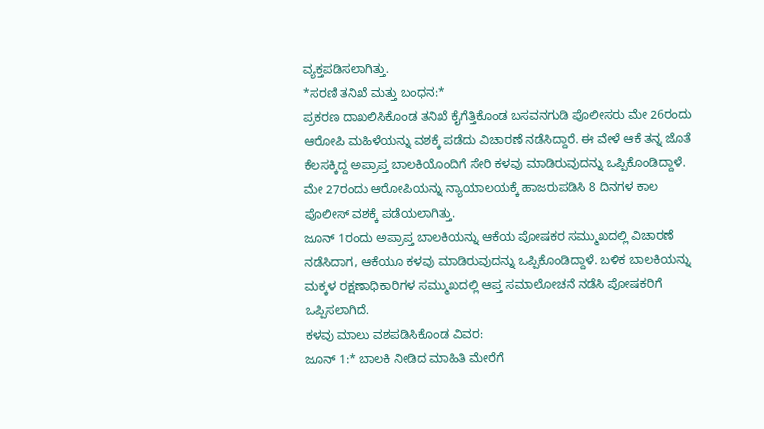ವ್ಯಕ್ತಪಡಿಸಲಾಗಿತ್ತು.
*ಸರಣಿ ತನಿಖೆ ಮತ್ತು ಬಂಧನ:*
ಪ್ರಕರಣ ದಾಖಲಿಸಿಕೊಂಡ ತನಿಖೆ ಕೈಗೆತ್ತಿಕೊಂಡ ಬಸವನಗುಡಿ ಪೊಲೀಸರು ಮೇ 26ರಂದು ಆರೋಪಿ ಮಹಿಳೆಯನ್ನು ವಶಕ್ಕೆ ಪಡೆದು ವಿಚಾರಣೆ ನಡೆಸಿದ್ದಾರೆ. ಈ ವೇಳೆ ಆಕೆ ತನ್ನ ಜೊತೆ ಕೆಲಸಕ್ಕಿದ್ದ ಅಪ್ರಾಪ್ತ ಬಾಲಕಿಯೊಂದಿಗೆ ಸೇರಿ ಕಳವು ಮಾಡಿರುವುದನ್ನು ಒಪ್ಪಿಕೊಂಡಿದ್ದಾಳೆ. ಮೇ 27ರಂದು ಆರೋಪಿಯನ್ನು ನ್ಯಾಯಾಲಯಕ್ಕೆ ಹಾಜರುಪಡಿಸಿ 8 ದಿನಗಳ ಕಾಲ ಪೊಲೀಸ್ ವಶಕ್ಕೆ ಪಡೆಯಲಾಗಿತ್ತು.
ಜೂನ್ 1ರಂದು ಅಪ್ರಾಪ್ತ ಬಾಲಕಿಯನ್ನು ಆಕೆಯ ಪೋಷಕರ ಸಮ್ಮುಖದಲ್ಲಿ ವಿಚಾರಣೆ ನಡೆಸಿದಾಗ, ಆಕೆಯೂ ಕಳವು ಮಾಡಿರುವುದನ್ನು ಒಪ್ಪಿಕೊಂಡಿದ್ದಾಳೆ. ಬಳಿಕ ಬಾಲಕಿಯನ್ನು ಮಕ್ಕಳ ರಕ್ಷಣಾಧಿಕಾರಿಗಳ ಸಮ್ಮುಖದಲ್ಲಿ ಆಪ್ತ ಸಮಾಲೋಚನೆ ನಡೆಸಿ ಪೋಷಕರಿಗೆ ಒಪ್ಪಿಸಲಾಗಿದೆ.
ಕಳವು ಮಾಲು ವಶಪಡಿಸಿಕೊಂಡ ವಿವರ:
ಜೂನ್ 1:* ಬಾಲಕಿ ನೀಡಿದ ಮಾಹಿತಿ ಮೇರೆಗೆ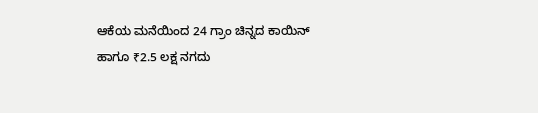ಆಕೆಯ ಮನೆಯಿಂದ 24 ಗ್ರಾಂ ಚಿನ್ನದ ಕಾಯಿನ್ ಹಾಗೂ ₹2.5 ಲಕ್ಷ ನಗದು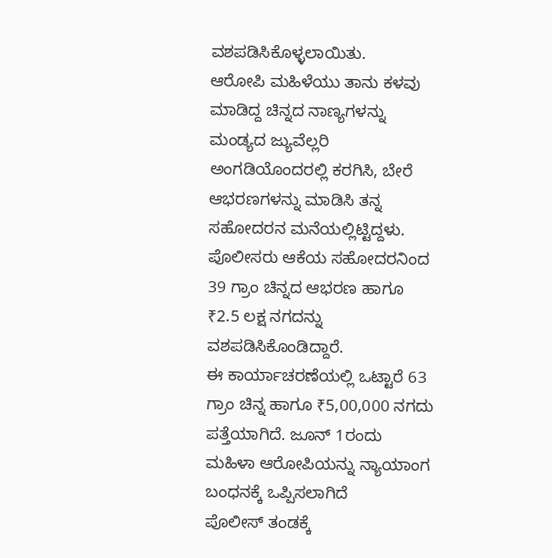ವಶಪಡಿಸಿಕೊಳ್ಳಲಾಯಿತು.
ಆರೋಪಿ ಮಹಿಳೆಯು ತಾನು ಕಳವು ಮಾಡಿದ್ದ ಚಿನ್ನದ ನಾಣ್ಯಗಳನ್ನು ಮಂಡ್ಯದ ಜ್ಯುವೆಲ್ಲರಿ ಅಂಗಡಿಯೊಂದರಲ್ಲಿ ಕರಗಿಸಿ, ಬೇರೆ ಆಭರಣಗಳನ್ನು ಮಾಡಿಸಿ ತನ್ನ ಸಹೋದರನ ಮನೆಯಲ್ಲಿಟ್ಟಿದ್ದಳು. ಪೊಲೀಸರು ಆಕೆಯ ಸಹೋದರನಿಂದ 39 ಗ್ರಾಂ ಚಿನ್ನದ ಆಭರಣ ಹಾಗೂ ₹2.5 ಲಕ್ಷ ನಗದನ್ನು ವಶಪಡಿಸಿಕೊಂಡಿದ್ದಾರೆ.
ಈ ಕಾರ್ಯಾಚರಣೆಯಲ್ಲಿ ಒಟ್ಟಾರೆ 63 ಗ್ರಾಂ ಚಿನ್ನ ಹಾಗೂ ₹5,00,000 ನಗದು ಪತ್ತೆಯಾಗಿದೆ. ಜೂನ್ 1ರಂದು ಮಹಿಳಾ ಆರೋಪಿಯನ್ನು ನ್ಯಾಯಾಂಗ ಬಂಧನಕ್ಕೆ ಒಪ್ಪಿಸಲಾಗಿದೆ
ಪೊಲೀಸ್ ತಂಡಕ್ಕೆ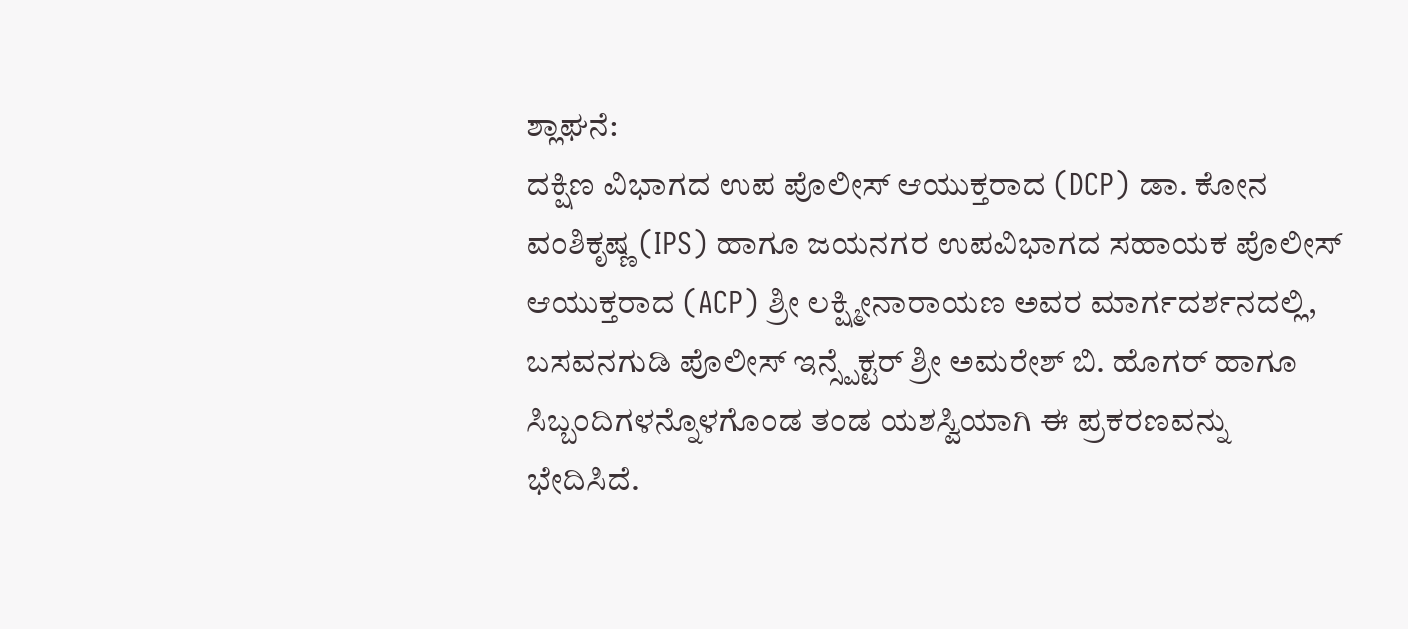ಶ್ಲಾಘನೆ:
ದಕ್ಷಿಣ ವಿಭಾಗದ ಉಪ ಪೊಲೀಸ್ ಆಯುಕ್ತರಾದ (DCP) ಡಾ. ಕೋನ ವಂಶಿಕೃಷ್ಣ (IPS) ಹಾಗೂ ಜಯನಗರ ಉಪವಿಭಾಗದ ಸಹಾಯಕ ಪೊಲೀಸ್ ಆಯುಕ್ತರಾದ (ACP) ಶ್ರೀ ಲಕ್ಷ್ಮೀನಾರಾಯಣ ಅವರ ಮಾರ್ಗದರ್ಶನದಲ್ಲಿ, ಬಸವನಗುಡಿ ಪೊಲೀಸ್ ಇನ್ಸ್ಪೆಕ್ಟರ್ ಶ್ರೀ ಅಮರೇಶ್ ಬಿ. ಹೊಗರ್ ಹಾಗೂ ಸಿಬ್ಬಂದಿಗಳನ್ನೊಳಗೊಂಡ ತಂಡ ಯಶಸ್ವಿಯಾಗಿ ಈ ಪ್ರಕರಣವನ್ನು ಭೇದಿಸಿದೆ.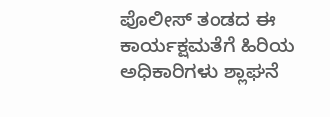ಪೊಲೀಸ್ ತಂಡದ ಈ ಕಾರ್ಯಕ್ಷಮತೆಗೆ ಹಿರಿಯ ಅಧಿಕಾರಿಗಳು ಶ್ಲಾಘನೆ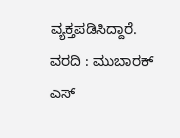ವ್ಯಕ್ತಪಡಿಸಿದ್ದಾರೆ.
ವರದಿ : ಮುಬಾರಕ್ ಎಸ್